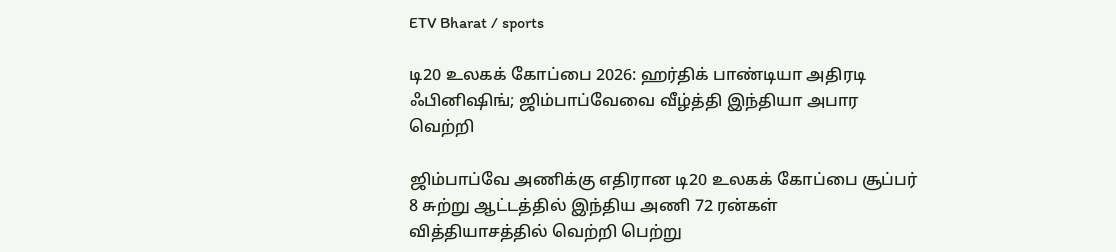ETV Bharat / sports

டி20 உலகக் கோப்பை 2026: ஹர்திக் பாண்டியா அதிரடி ஃபினிஷிங்; ஜிம்பாப்வேவை வீழ்த்தி இந்தியா அபார வெற்றி

ஜிம்பாப்வே அணிக்கு எதிரான டி20 உலகக் கோப்பை சூப்பர் 8 சுற்று ஆட்டத்தில் இந்திய அணி 72 ரன்கள் வித்தியாசத்தில் வெற்றி பெற்று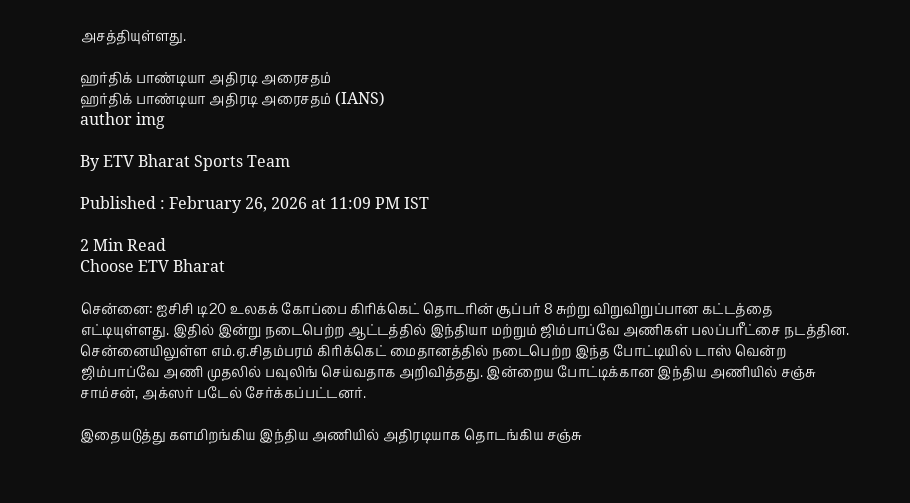அசத்தியுள்ளது.

ஹர்திக் பாண்டியா அதிரடி அரைசதம்
ஹர்திக் பாண்டியா அதிரடி அரைசதம் (IANS)
author img

By ETV Bharat Sports Team

Published : February 26, 2026 at 11:09 PM IST

2 Min Read
Choose ETV Bharat

சென்னை: ஐசிசி டி20 உலகக் கோப்பை கிரிக்கெட் தொடரின் சூப்பர் 8 சுற்று விறுவிறுப்பான கட்டத்தை எட்டியுள்ளது. இதில் இன்று நடைபெற்ற ஆட்டத்தில் இந்தியா மற்றும் ஜிம்பாப்வே அணிகள் பலப்பரீட்சை நடத்தின. சென்னையிலுள்ள எம்.ஏ.சிதம்பரம் கிரிக்கெட் மைதானத்தில் நடைபெற்ற இந்த போட்டியில் டாஸ் வென்ற ஜிம்பாப்வே அணி முதலில் பவுலிங் செய்வதாக அறிவித்தது. இன்றைய போட்டிக்கான இந்திய அணியில் சஞ்சு சாம்சன், அக்ஸர் படேல் சேர்க்கப்பட்டனர்.

இதையடுத்து களமிறங்கிய இந்திய அணியில் அதிரடியாக தொடங்கிய சஞ்சு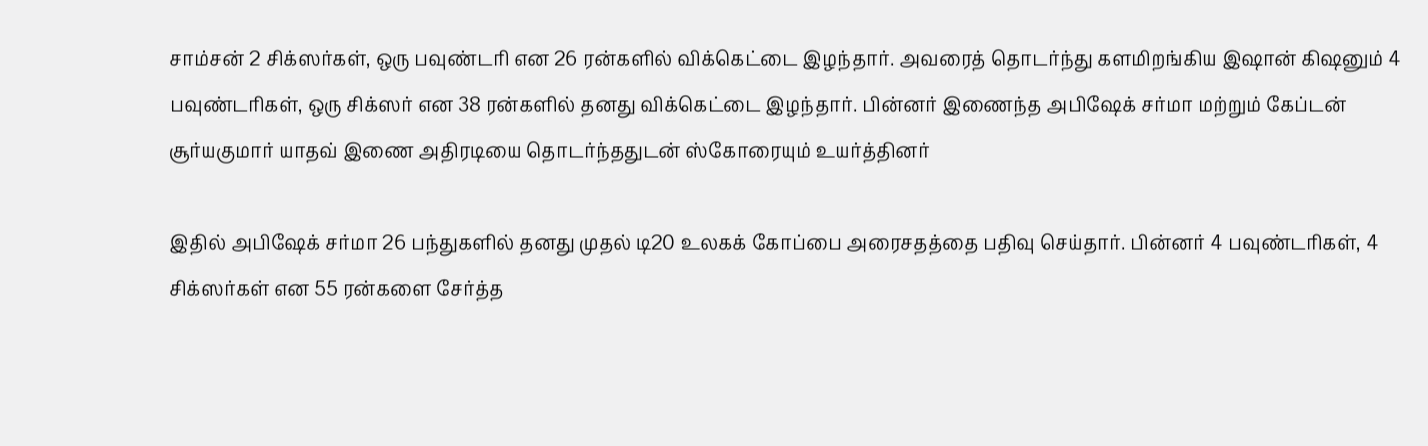சாம்சன் 2 சிக்ஸர்கள், ஒரு பவுண்டரி என 26 ரன்களில் விக்கெட்டை இழந்தார். அவரைத் தொடர்ந்து களமிறங்கிய இஷான் கிஷனும் 4 பவுண்டரிகள், ஒரு சிக்ஸர் என 38 ரன்களில் தனது விக்கெட்டை இழந்தார். பின்னர் இணைந்த அபிஷேக் சர்மா மற்றும் கேப்டன் சூர்யகுமார் யாதவ் இணை அதிரடியை தொடர்ந்ததுடன் ஸ்கோரையும் உயர்த்தினர்

இதில் அபிஷேக் சர்மா 26 பந்துகளில் தனது முதல் டி20 உலகக் கோப்பை அரைசதத்தை பதிவு செய்தார். பின்னர் 4 பவுண்டரிகள், 4 சிக்ஸர்கள் என 55 ரன்களை சேர்த்த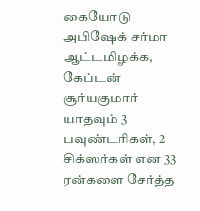கையோடு அபிஷேக் சர்மா ஆட்டமிழக்க, கேப்டன் சூர்யகுமார் யாதவும் 3 பவுண்டரிகள், 2 சிக்ஸர்கள் என 33 ரன்களை சேர்த்த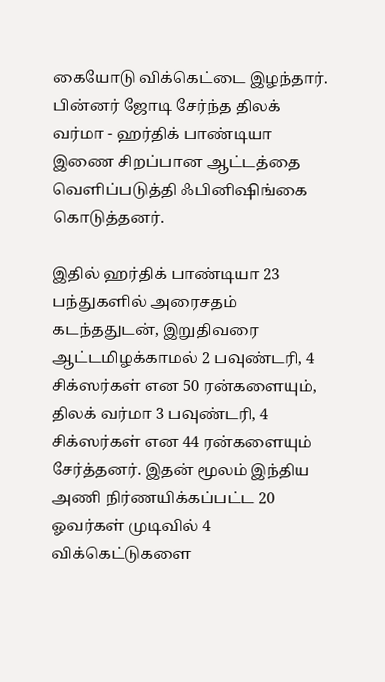கையோடு விக்கெட்டை இழந்தார். பின்னர் ஜோடி சேர்ந்த திலக் வர்மா - ஹர்திக் பாண்டியா இணை சிறப்பான ஆட்டத்தை வெளிப்படுத்தி ஃபினிஷிங்கை கொடுத்தனர்.

இதில் ஹர்திக் பாண்டியா 23 பந்துகளில் அரைசதம் கடந்ததுடன், இறுதிவரை ஆட்டமிழக்காமல் 2 பவுண்டரி, 4 சிக்ஸர்கள் என 50 ரன்களையும், திலக் வர்மா 3 பவுண்டரி, 4 சிக்ஸர்கள் என 44 ரன்களையும் சேர்த்தனர். இதன் மூலம் இந்திய அணி நிர்ணயிக்கப்பட்ட 20 ஓவர்கள் முடிவில் 4 விக்கெட்டுகளை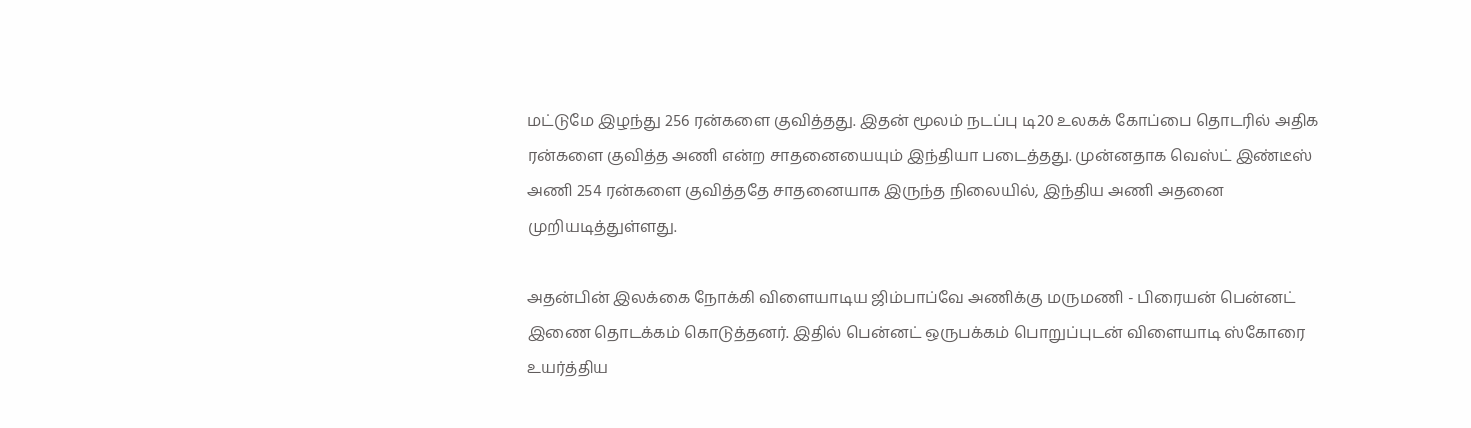மட்டுமே இழந்து 256 ரன்களை குவித்தது. இதன் மூலம் நடப்பு டி20 உலகக் கோப்பை தொடரில் அதிக ரன்களை குவித்த அணி என்ற சாதனையையும் இந்தியா படைத்தது. முன்னதாக வெஸ்ட் இண்டீஸ் அணி 254 ரன்களை குவித்ததே சாதனையாக இருந்த நிலையில், இந்திய அணி அதனை முறியடித்துள்ளது.

அதன்பின் இலக்கை நோக்கி விளையாடிய ஜிம்பாப்வே அணிக்கு மருமணி - பிரையன் பென்னட் இணை தொடக்கம் கொடுத்தனர். இதில் பென்னட் ஒருபக்கம் பொறுப்புடன் விளையாடி ஸ்கோரை உயர்த்திய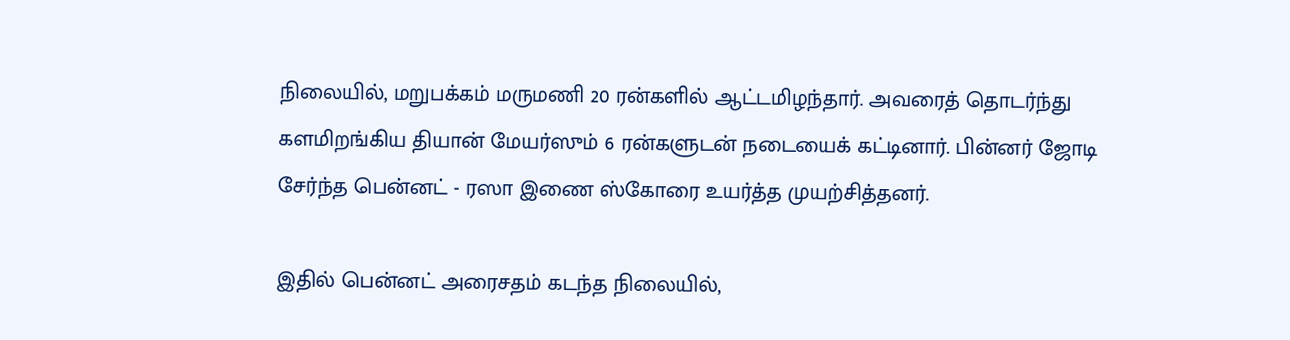நிலையில், மறுபக்கம் மருமணி 20 ரன்களில் ஆட்டமிழந்தார். அவரைத் தொடர்ந்து களமிறங்கிய தியான் மேயர்ஸும் 6 ரன்களுடன் நடையைக் கட்டினார். பின்னர் ஜோடி சேர்ந்த பென்னட் - ரஸா இணை ஸ்கோரை உயர்த்த முயற்சித்தனர்.

இதில் பென்னட் அரைசதம் கடந்த நிலையில்,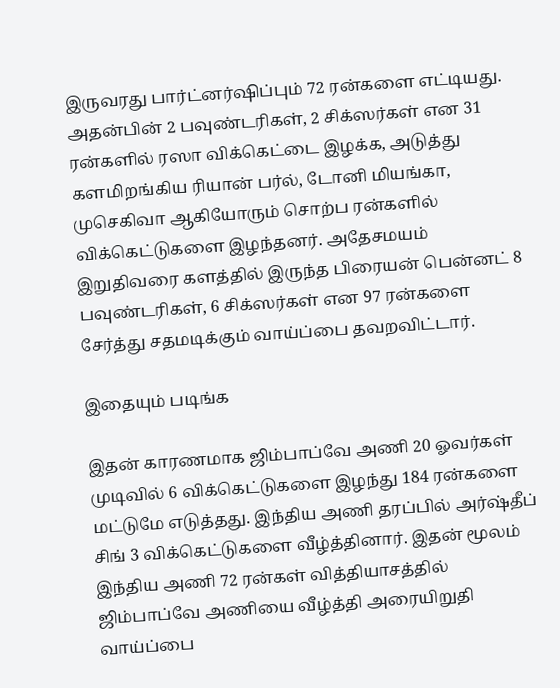இருவரது பார்ட்னர்ஷிப்பும் 72 ரன்களை எட்டியது. அதன்பின் 2 பவுண்டரிகள், 2 சிக்ஸர்கள் என 31 ரன்களில் ரஸா விக்கெட்டை இழக்க, அடுத்து களமிறங்கிய ரியான் பர்ல், டோனி மியங்கா, முசெகிவா ஆகியோரும் சொற்ப ரன்களில் விக்கெட்டுகளை இழந்தனர். அதேசமயம் இறுதிவரை களத்தில் இருந்த பிரையன் பென்னட் 8 பவுண்டரிகள், 6 சிக்ஸர்கள் என 97 ரன்களை சேர்த்து சதமடிக்கும் வாய்ப்பை தவறவிட்டார்.

இதையும் படிங்க

இதன் காரணமாக ஜிம்பாப்வே அணி 20 ஓவர்கள் முடிவில் 6 விக்கெட்டுகளை இழந்து 184 ரன்களை மட்டுமே எடுத்தது. இந்திய அணி தரப்பில் அர்ஷ்தீப் சிங் 3 விக்கெட்டுகளை வீழ்த்தினார். இதன் மூலம் இந்திய அணி 72 ரன்கள் வித்தியாசத்தில் ஜிம்பாப்வே அணியை வீழ்த்தி அரையிறுதி வாய்ப்பை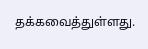தக்கவைத்துள்ளது.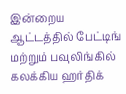இன்றைய ஆட்டத்தில் பேட்டிங் மற்றும் பவுலிங்கில் கலக்கிய ஹர்திக்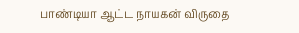பாண்டியா ஆட்ட நாயகன் விருதை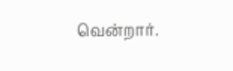வென்றார்.